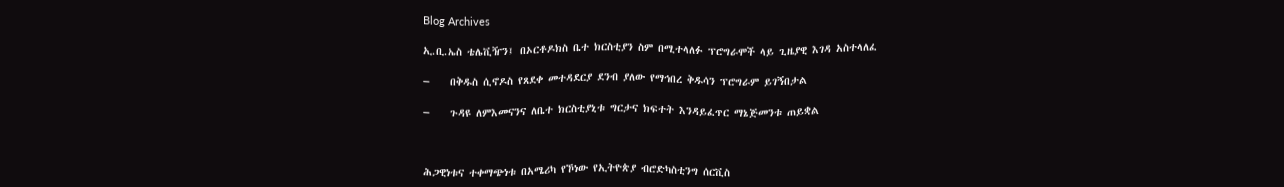Blog Archives

ኢ.ቢ.ኤስ ቴሌቪዥን፤ በኦርቶዶክስ ቤተ ክርስቲያን ስም በሚተላለፉ ፕሮግራሞች ላይ ጊዜያዊ እገዳ አስተላለፈ

–    በቅዱስ ሲኖዶስ የጸደቀ መተዳደርያ ደንብ ያለው የማኅበረ ቅዱሳን ፕሮግራም ይገኝበታል

–    ጉዳዩ ለምእመናንና ለቤተ ክርስቲያኒቱ ግርታና ክፍተት እንዳይፈጥር ማኔጅመንቱ ጠይቋል



ሕጋዊነቱና ተቀማጭነቱ በአሜሪካ የኾነው የኢትዮጵያ ብሮድካስቲንግ ሰርቪስ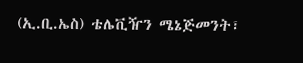(ኢ.ቢ.ኤስ) ቴሌቪዥን ሜኔጅመንት፣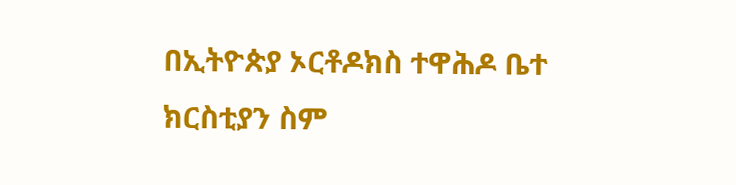በኢትዮጵያ ኦርቶዶክስ ተዋሕዶ ቤተ ክርስቲያን ስም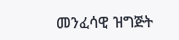መንፈሳዊ ዝግጅት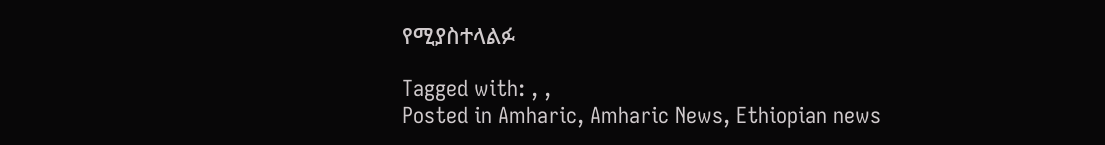የሚያስተላልፉ

Tagged with: , ,
Posted in Amharic, Amharic News, Ethiopian news